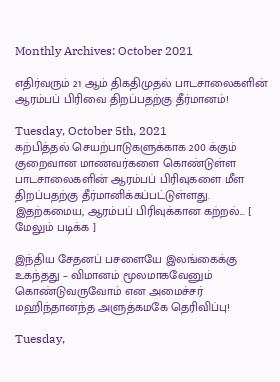Monthly Archives: October 2021

எதிர்வரும் 21 ஆம் திகதிமுதல் பாடசாலைகளின் ஆரம்பப் பிரிவை திறப்பதற்கு தீர்மானம்!

Tuesday, October 5th, 2021
கற்பித்தல் செயற்பாடுகளுக்காக 200 க்கும் குறைவான மாணவர்களை கொண்டுள்ள பாடசாலைகளின் ஆரம்பப் பிரிவுகளை மீள திறப்பதற்கு தீர்மானிக்கப்பட்டுள்ளது. இதற்கமைய, ஆரம்பப் பிரிவுக்கான கற்றல்... [ மேலும் படிக்க ]

இந்திய சேதனப் பசளையே இலங்கைக்கு உகந்தது – விமானம் மூலமாகவேனும் கொண்டுவருவோம் என அமைச்சர் மஹிந்தானந்த அளுத்கமகே தெரிவிப்பு!

Tuesday,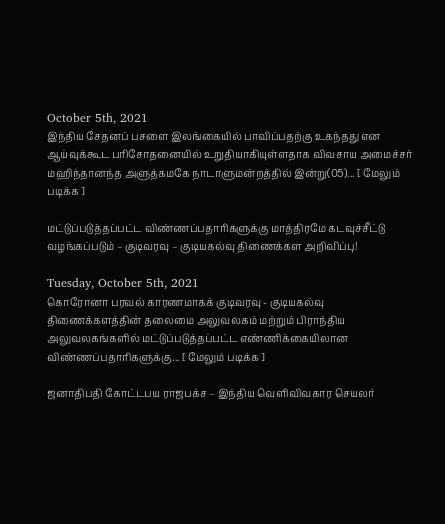October 5th, 2021
இந்திய சேதனப் பசளை இலங்கையில் பாவிப்பதற்கு உகந்தது என ஆய்வுக்கூட பரிசோதனையில் உறுதியாகியுள்ளதாக விவசாய அமைச்சர் மஹிந்தானந்த அளுத்கமகே நாடாளுமன்றத்தில் இன்று(05)... [ மேலும் படிக்க ]

மட்டுப்படுத்தப்பட்ட விண்ணப்பதாரிகளுக்கு மாத்திரமே கடவுச்சீட்டு வழங்கப்படும் – குடிவரவு – குடியகல்வு திணைக்கள அறிவிப்பு!

Tuesday, October 5th, 2021
கொரோனா பரவல் காரணமாகக் குடிவரவு - குடியகல்வு திணைக்களத்தின் தலைமை அலுவலகம் மற்றும் பிராந்திய அலுவலகங்களில் மட்டுப்படுத்தப்பட்ட எண்ணிக்கையிலான விண்ணப்பதாரிகளுக்கு... [ மேலும் படிக்க ]

ஜனாதிபதி கோட்டபய ராஜபக்ச – இந்திய வெளிவிவகார செயலர்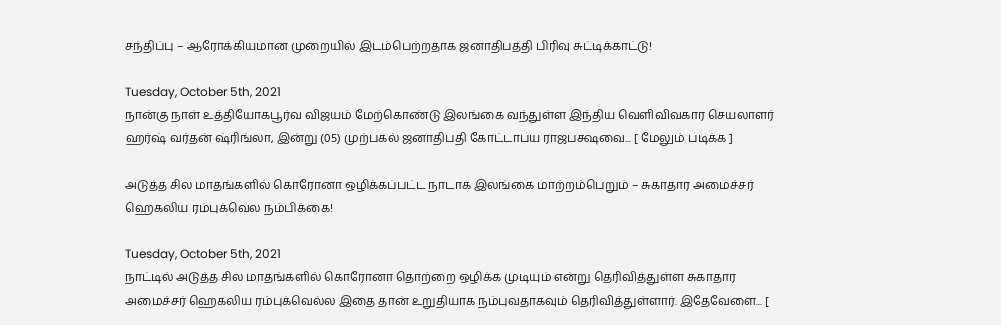சந்திப்பு – ஆரோக்கியமான முறையில் இடம்பெற்றதாக ஜனாதிபததி பிரிவு சுட்டிக்காட்டு!

Tuesday, October 5th, 2021
நான்கு நாள் உத்தியோகபூர்வ விஜயம் மேற்கொண்டு இலங்கை வந்துள்ள இந்திய வெளிவிவகார செயலாளர் ஹர்ஷ் வர்தன் ஷ்ரிங்லா, இன்று (05) முற்பகல் ஜனாதிபதி கோட்டாபய ராஜபக்ஷவை... [ மேலும் படிக்க ]

அடுத்த சில மாதங்களில் கொரோனா ஒழிக்கப்பட்ட நாடாக இலங்கை மாற்றம்பெறும் – சுகாதார அமைச்சர் ஹெகலிய ரம்புக்வெல நம்பிக்கை!

Tuesday, October 5th, 2021
நாட்டில் அடுத்த சில மாதங்களில் கொரோனா தொற்றை ஒழிக்க முடியும் என்று தெரிவித்துள்ள சுகாதார அமைச்சர் ஹெகலிய ரம்புக்வெல்ல இதை தான் உறுதியாக நம்புவதாகவும் தெரிவித்துள்ளார். இதேவேளை... [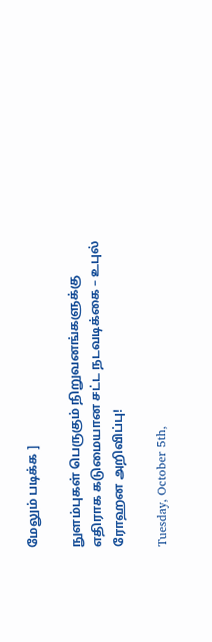மேலும் படிக்க ]

நுளம்புகள் பெருகும் நிறுவனங்களுக்கு எதிராக கடுமையான சட்ட நடவடிக்கை – உபுல் ரோஹன அறிவிப்பு!

Tuesday, October 5th,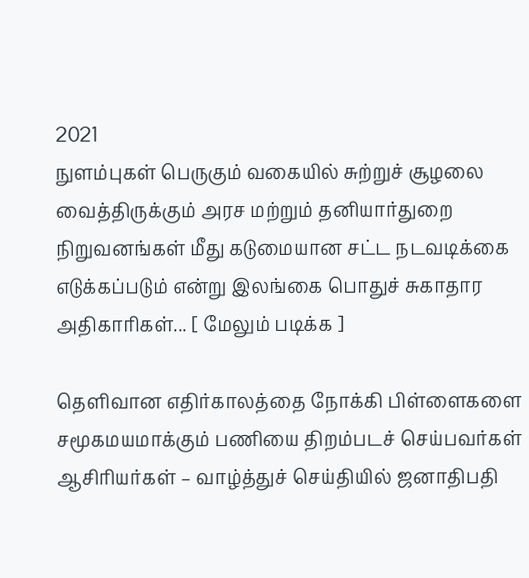2021
நுளம்புகள் பெருகும் வகையில் சுற்றுச் சூழலை வைத்திருக்கும் அரச மற்றும் தனியார்துறை நிறுவனங்கள் மீது கடுமையான சட்ட நடவடிக்கை எடுக்கப்படும் என்று இலங்கை பொதுச் சுகாதார அதிகாரிகள்... [ மேலும் படிக்க ]

தெளிவான எதிர்காலத்தை நோக்கி பிள்ளைகளை சமூகமயமாக்கும் பணியை திறம்படச் செய்பவர்கள் ஆசிரியர்கள் – வாழ்த்துச் செய்தியில் ஜனாதிபதி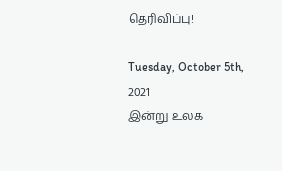தெரிவிப்பு!

Tuesday, October 5th, 2021
இன்று உலக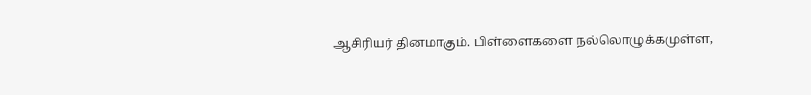ஆசிரியர் தினமாகும். பிள்ளைகளை நல்லொழுக்கமுள்ள,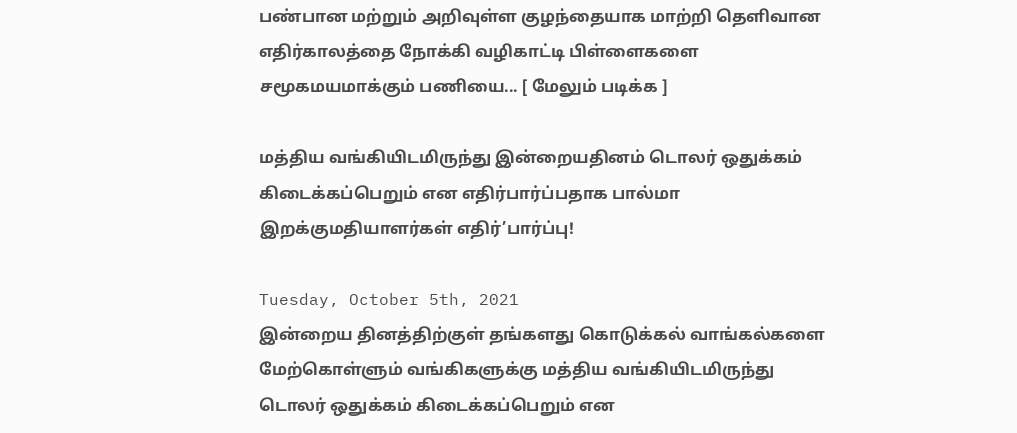பண்பான மற்றும் அறிவுள்ள குழந்தையாக மாற்றி தெளிவான எதிர்காலத்தை நோக்கி வழிகாட்டி பிள்ளைகளை சமூகமயமாக்கும் பணியை... [ மேலும் படிக்க ]

மத்திய வங்கியிடமிருந்து இன்றையதினம் டொலர் ஒதுக்கம் கிடைக்கப்பெறும் என எதிர்பார்ப்பதாக பால்மா இறக்குமதியாளர்கள் எதிர்’பார்ப்பு!

Tuesday, October 5th, 2021
இன்றைய தினத்திற்குள் தங்களது கொடுக்கல் வாங்கல்களை மேற்கொள்ளும் வங்கிகளுக்கு மத்திய வங்கியிடமிருந்து டொலர் ஒதுக்கம் கிடைக்கப்பெறும் என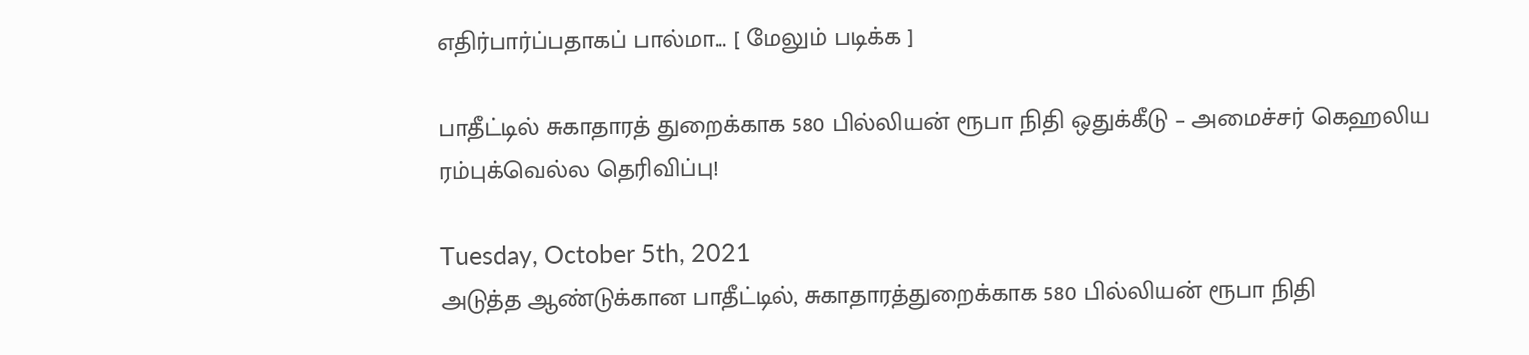எதிர்பார்ப்பதாகப் பால்மா... [ மேலும் படிக்க ]

பாதீட்டில் சுகாதாரத் துறைக்காக 580 பில்லியன் ரூபா நிதி ஒதுக்கீடு – அமைச்சர் கெஹலிய ரம்புக்வெல்ல தெரிவிப்பு!

Tuesday, October 5th, 2021
அடுத்த ஆண்டுக்கான பாதீட்டில், சுகாதாரத்துறைக்காக 580 பில்லியன் ரூபா நிதி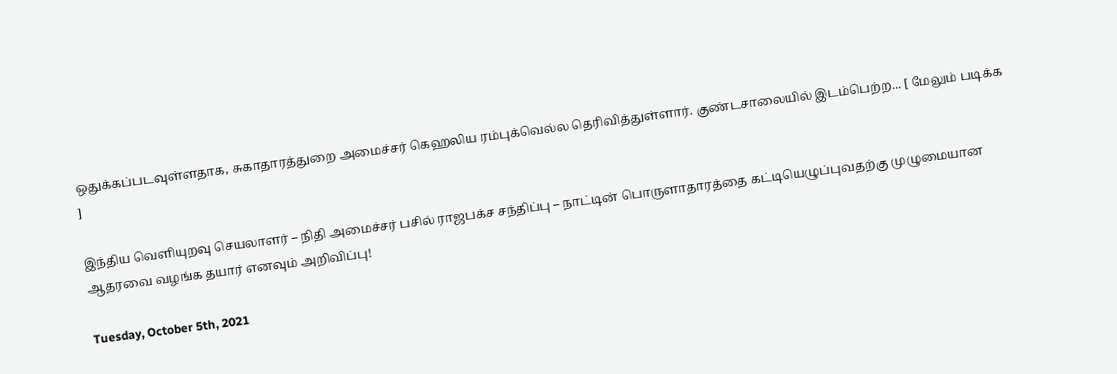ஒதுக்கப்படவுள்ளதாக, சுகாதாரத்துறை அமைச்சர் கெஹலிய ரம்புக்வெல்ல தெரிவித்துள்ளார். குண்டசாலையில் இடம்பெற்ற... [ மேலும் படிக்க ]

இந்திய வெளியுறவு செயலாளர் – நிதி அமைச்சர் பசில் ராஜபக்ச சந்திப்பு – நாட்டின் பொருளாதாரத்தை கட்டியெழுப்புவதற்கு முழுமையான ஆதரவை வழங்க தயார் எனவும் அறிவிப்பு!

Tuesday, October 5th, 2021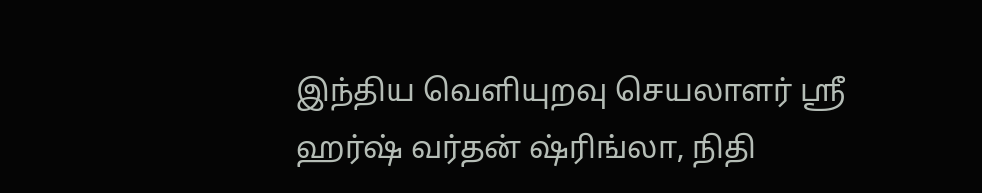இந்திய வெளியுறவு செயலாளர் ஸ்ரீ ஹர்ஷ் வர்தன் ஷ்ரிங்லா, நிதி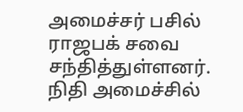அமைச்சர் பசில் ராஜபக் சவை சந்தித்துள்ளனர். நிதி அமைச்சில்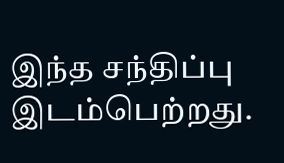இந்த சந்திப்பு இடம்பெற்றது.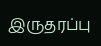இருதரப்பு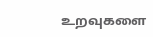உறவுகளை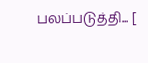பலப்படுத்தி... [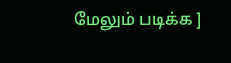மேலும் படிக்க ]